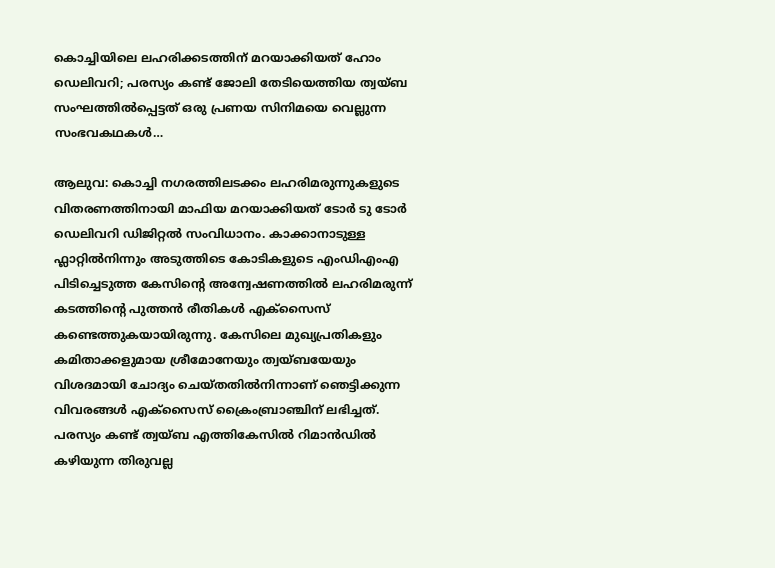കൊച്ചിയിലെ ലഹരിക്കടത്തിന് മറയാക്കിയത് ഹോം ഡെലിവറി; പരസ്യം കണ്ട് ജോലി തേടിയെത്തിയ ത്വയ്ബ സംഘത്തിൽപ്പെട്ടത് ഒരു പ്രണയ സിനിമയെ വെല്ലുന്ന സംഭവകഥകൾ…

ആലുവ: കൊച്ചി നഗരത്തിലടക്കം ലഹരിമരുന്നുകളുടെ വിതരണത്തിനായി മാഫിയ മറയാക്കിയത് ടോർ ടു ടോർ ഡെലിവറി ഡിജിറ്റൽ സംവിധാനം. കാക്കാനാടുള്ള ഫ്ലാറ്റിൽനിന്നും അടുത്തിടെ കോടികളുടെ എംഡിഎംഎ പിടിച്ചെടുത്ത കേസിന്‍റെ അന്വേഷണത്തിൽ ലഹരിമരുന്ന് കടത്തിന്‍റെ പുത്തൻ രീതികൾ എക്സൈസ് കണ്ടെത്തുകയായിരുന്നു. കേസിലെ മുഖ്യപ്രതികളും കമിതാക്കളുമായ ശ്രീമോനേയും ത്വയ്ബയേയും വിശദമായി ചോദ്യം ചെയ്തതിൽനിന്നാണ് ഞെട്ടിക്കുന്ന വിവരങ്ങൾ എക്സൈസ് ക്രൈംബ്രാഞ്ചിന് ലഭിച്ചത്. പരസ്യം കണ്ട് ത്വയ്ബ എത്തികേസിൽ റിമാൻഡിൽ കഴിയുന്ന തിരുവല്ല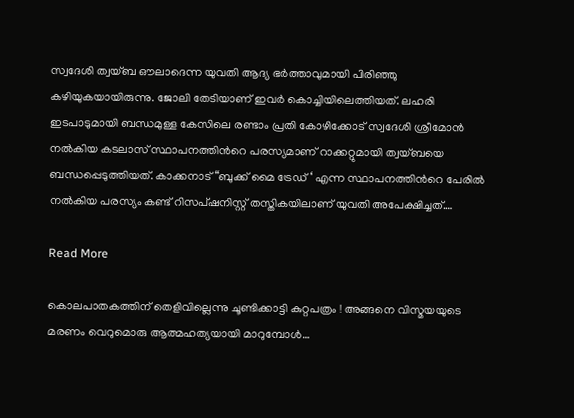സ്വദേശി ത്വയ്ബ ഔലാദെന്ന യുവതി ആദ്യ ഭർത്താവുമായി പിരിഞ്ഞു കഴിയുകയായിരുന്നു. ജോലി തേടിയാണ് ഇവർ കൊച്ചിയിലെത്തിയത്. ലഹരി ഇടപാടുമായി ബന്ധമുള്ള കേസിലെ രണ്ടാം പ്രതി കോഴിക്കോട് സ്വദേശി ശ്രീമോൻ നൽകിയ കടലാസ് സ്ഥാപനത്തിന്‍റെ പരസ്യമാണ് റാക്കറ്റുമായി ത്വയ്ബയെ ബന്ധപ്പെടുത്തിയത്. കാക്കനാട് “ബുക്ക് മൈ ട്രേഡ് ‘ എന്ന സ്ഥാപനത്തിന്‍റെ പേരിൽ നൽകിയ പരസ്യം കണ്ട് റിസപ്ഷനിസ്റ്റ് തസ്തികയിലാണ് യുവതി അപേക്ഷിച്ചത്.…

Read More

കൊലപാതകത്തിന് തെളിവില്ലെന്നു ചൂണ്ടിക്കാട്ടി കുറ്റപത്രം ! അങ്ങനെ വിസ്മയയുടെ മരണം വെറുമൊരു ആത്മഹത്യയായി മാറുമ്പോള്‍…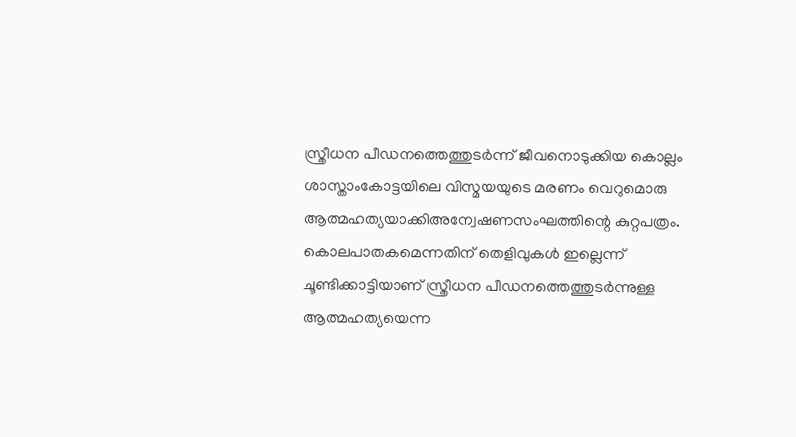സ്ത്രീധന പീഡനത്തെത്തുടര്‍ന്ന് ജീവനൊടുക്കിയ കൊല്ലം ശാസ്താംകോട്ടയിലെ വിസ്മയയുടെ മരണം വെറുമൊരു ആത്മഹത്യയാക്കിഅന്വേഷണസംഘത്തിന്റെ കുറ്റപത്രം. കൊലപാതകമെന്നതിന് തെളിവുകള്‍ ഇല്ലെന്ന് ചൂണ്ടിക്കാട്ടിയാണ് സ്ത്രീധന പീഡനത്തെത്തുടര്‍ന്നുള്ള ആത്മഹത്യയെന്ന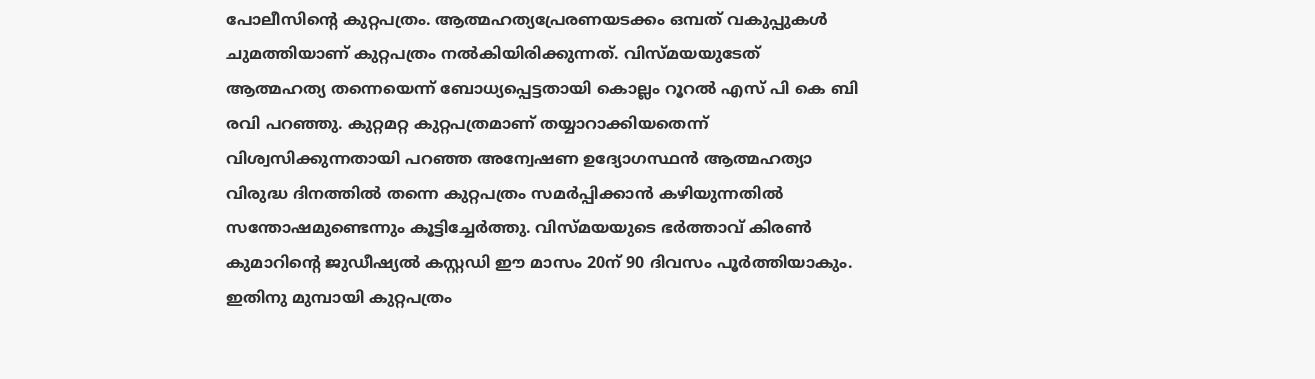പോലീസിന്റെ കുറ്റപത്രം. ആത്മഹത്യപ്രേരണയടക്കം ഒമ്പത് വകുപ്പുകള്‍ ചുമത്തിയാണ് കുറ്റപത്രം നല്‍കിയിരിക്കുന്നത്. വിസ്മയയുടേത് ആത്മഹത്യ തന്നെയെന്ന് ബോധ്യപ്പെട്ടതായി കൊല്ലം റൂറല്‍ എസ് പി കെ ബി രവി പറഞ്ഞു. കുറ്റമറ്റ കുറ്റപത്രമാണ് തയ്യാറാക്കിയതെന്ന് വിശ്വസിക്കുന്നതായി പറഞ്ഞ അന്വേഷണ ഉദ്യോഗസ്ഥന്‍ ആത്മഹത്യാ വിരുദ്ധ ദിനത്തില്‍ തന്നെ കുറ്റപത്രം സമര്‍പ്പിക്കാന്‍ കഴിയുന്നതില്‍ സന്തോഷമുണ്ടെന്നും കൂട്ടിച്ചേര്‍ത്തു. വിസ്മയയുടെ ഭര്‍ത്താവ് കിരണ്‍ കുമാറിന്റെ ജുഡീഷ്യല്‍ കസ്റ്റഡി ഈ മാസം 20ന് 90 ദിവസം പൂര്‍ത്തിയാകും. ഇതിനു മുമ്പായി കുറ്റപത്രം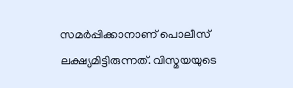സമര്‍പ്പിക്കാനാണ് പൊലീസ് ലക്ഷ്യമിട്ടിരുന്നത്. വിസ്മയയുടെ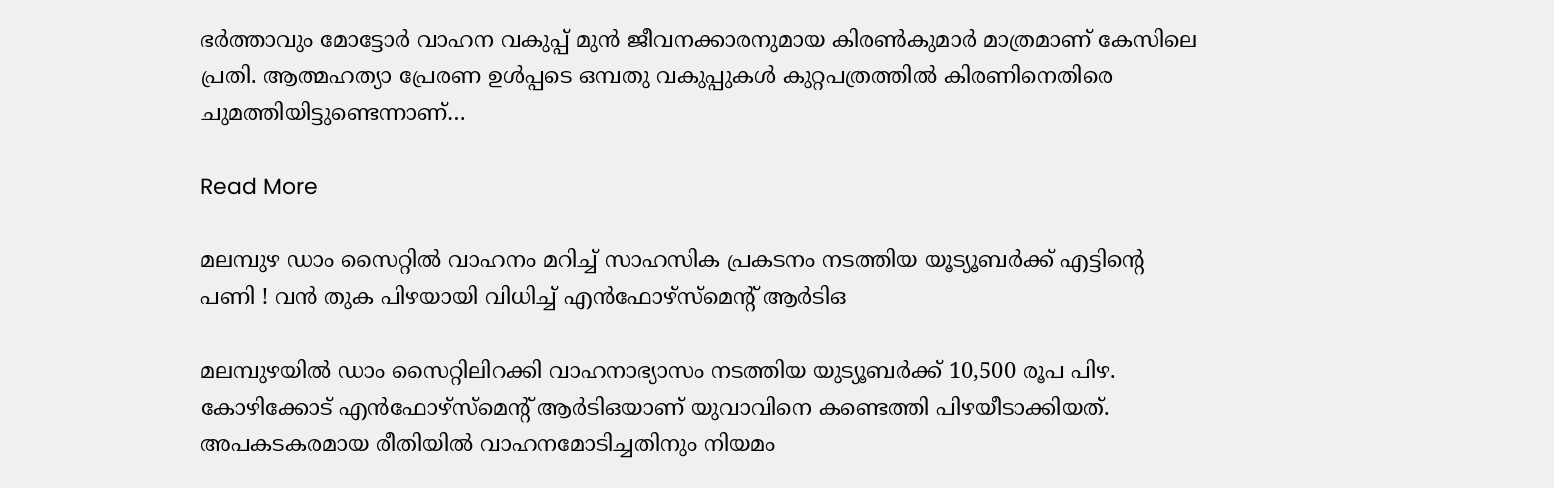ഭര്‍ത്താവും മോട്ടോര്‍ വാഹന വകുപ്പ് മുന്‍ ജീവനക്കാരനുമായ കിരണ്‍കുമാര്‍ മാത്രമാണ് കേസിലെ പ്രതി. ആത്മഹത്യാ പ്രേരണ ഉള്‍പ്പടെ ഒമ്പതു വകുപ്പുകള്‍ കുറ്റപത്രത്തില്‍ കിരണിനെതിരെ ചുമത്തിയിട്ടുണ്ടെന്നാണ്…

Read More

മലമ്പുഴ ഡാം സൈറ്റില്‍ വാഹനം മറിച്ച് സാഹസിക പ്രകടനം നടത്തിയ യൂട്യൂബര്‍ക്ക് എട്ടിന്റെ പണി ! വന്‍ തുക പിഴയായി വിധിച്ച് എന്‍ഫോഴ്‌സ്‌മെന്റ് ആര്‍ടിഒ

മലമ്പുഴയില്‍ ഡാം സൈറ്റിലിറക്കി വാഹനാഭ്യാസം നടത്തിയ യുട്യൂബര്‍ക്ക് 10,500 രൂപ പിഴ. കോഴിക്കോട് എന്‍ഫോഴ്‌സ്‌മെന്റ് ആര്‍ടിഒയാണ് യുവാവിനെ കണ്ടെത്തി പിഴയീടാക്കിയത്. അപകടകരമായ രീതിയില്‍ വാഹനമോടിച്ചതിനും നിയമം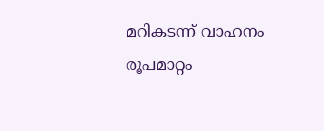മറികടന്ന് വാഹനം രൂപമാറ്റം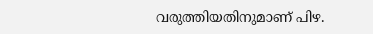വരുത്തിയതിനുമാണ് പിഴ.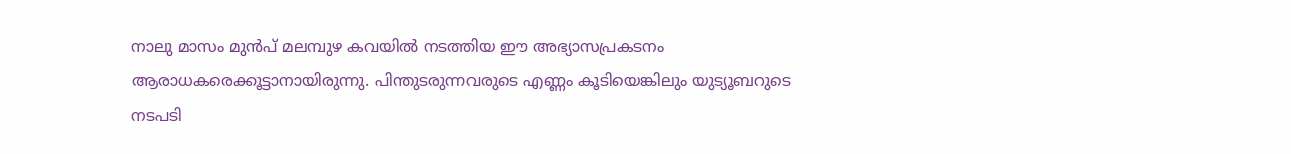നാലു മാസം മുന്‍പ് മലമ്പുഴ കവയില്‍ നടത്തിയ ഈ അഭ്യാസപ്രകടനം ആരാധകരെക്കൂട്ടാനായിരുന്നു. പിന്തുടരുന്നവരുടെ എണ്ണം കൂടിയെങ്കിലും യുട്യൂബറുടെ നടപടി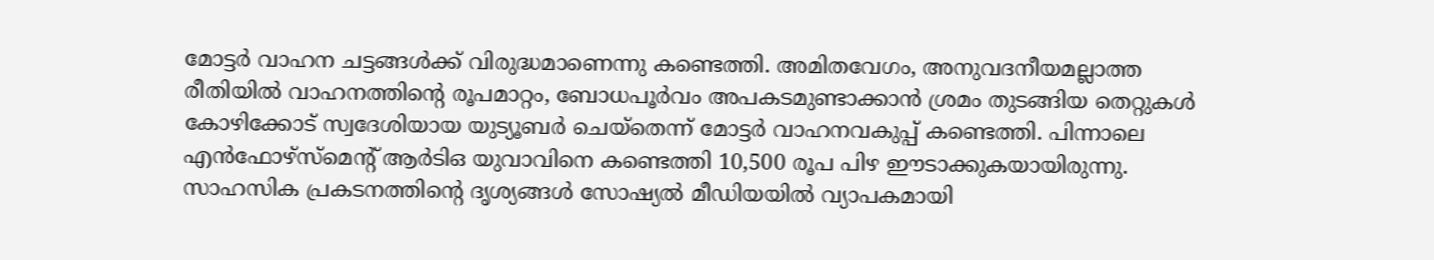മോട്ടര്‍ വാഹന ചട്ടങ്ങള്‍ക്ക് വിരുദ്ധമാണെന്നു കണ്ടെത്തി. അമിതവേഗം, അനുവദനീയമല്ലാത്ത രീതിയില്‍ വാഹനത്തിന്റെ രൂപമാറ്റം, ബോധപൂര്‍വം അപകടമുണ്ടാക്കാന്‍ ശ്രമം തുടങ്ങിയ തെറ്റുകള്‍ കോഴിക്കോട് സ്വദേശിയായ യുട്യൂബര്‍ ചെയ്‌തെന്ന് മോട്ടര്‍ വാഹനവകുപ്പ് കണ്ടെത്തി. പിന്നാലെ എന്‍ഫോഴ്‌സ്‌മെന്റ് ആര്‍ടിഒ യുവാവിനെ കണ്ടെത്തി 10,500 രൂപ പിഴ ഈടാക്കുകയായിരുന്നു. സാഹസിക പ്രകടനത്തിന്റെ ദൃശ്യങ്ങള്‍ സോഷ്യല്‍ മീഡിയയില്‍ വ്യാപകമായി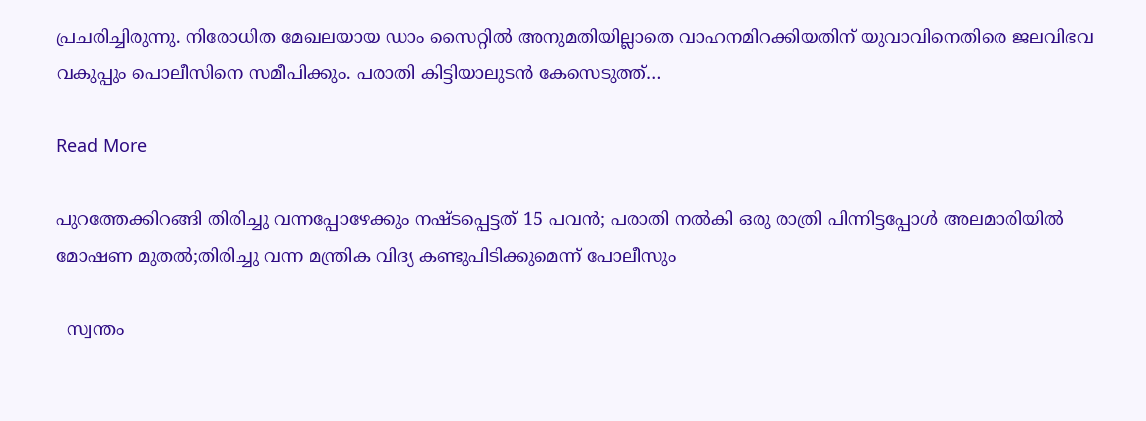പ്രചരിച്ചിരുന്നു. നിരോധിത മേഖലയായ ഡാം സൈറ്റില്‍ അനുമതിയില്ലാതെ വാഹനമിറക്കിയതിന് യുവാവിനെതിരെ ജലവിഭവ വകുപ്പും പൊലീസിനെ സമീപിക്കും. പരാതി കിട്ടിയാലുടന്‍ കേസെടുത്ത്…

Read More

പുറത്തേക്കിറങ്ങി തിരിച്ചു വന്നപ്പോഴേക്കും നഷ്ടപ്പെട്ടത് 15 പവൻ; പരാതി നൽകി ഒരു രാത്രി പിന്നിട്ടപ്പോൾ അലമാരിയിൽ മോഷണ മുതൽ;തിരിച്ചു വന്ന മന്ത്രിക വിദ്യ കണ്ടുപിടിക്കുമെന്ന് പോലീസും

  സ്വന്തം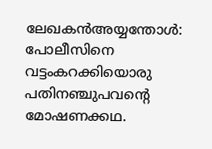ലേഖകൻഅയ്യന്തോൾ: പോലീസിനെ വട്ടംകറക്കിയൊരു പതിനഞ്ചുപവന്‍റെ മോഷണക്കഥ.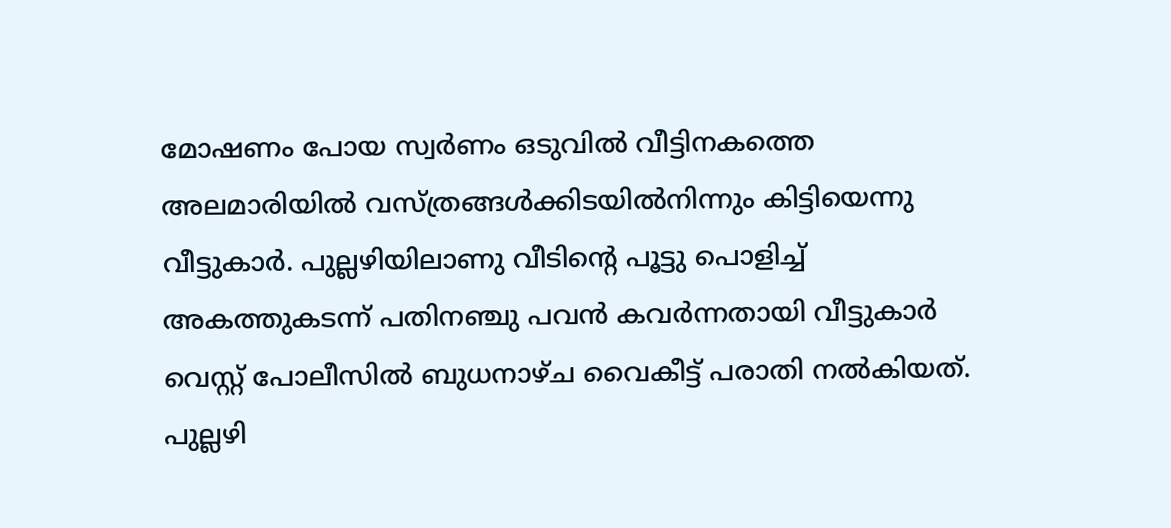മോഷണം പോയ സ്വർണം ഒടുവിൽ വീട്ടിനകത്തെ അലമാരിയിൽ വസ്ത്രങ്ങൾക്കിടയിൽനിന്നും കിട്ടിയെന്നു വീട്ടുകാർ. പുല്ലഴിയിലാണു വീടിന്‍റെ പൂട്ടു പൊളിച്ച് അകത്തുകടന്ന് പതിനഞ്ചു പവൻ കവർന്നതായി വീട്ടുകാർ വെസ്റ്റ് പോലീസിൽ ബുധനാഴ്ച വൈകീട്ട് പരാതി നൽകിയത്. പുല്ലഴി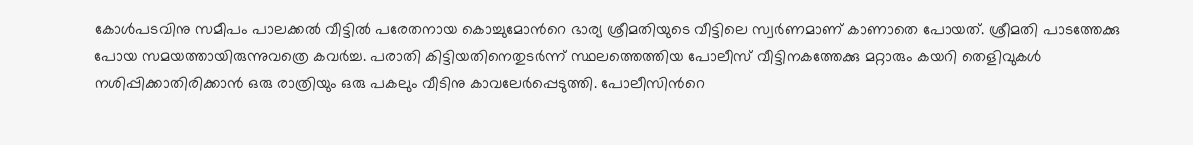കോൾപടവിനു സമീപം പാലക്കൽ വീട്ടിൽ പരേതനായ കൊച്ചുമോന്‍റെ ഭാര്യ ശ്രീമതിയുടെ വീട്ടിലെ സ്വർണമാണ് കാണാതെ പോയത്. ശ്രീമതി പാടത്തേക്കു പോയ സമയത്തായിരുന്നുവത്രെ കവർച്ച. പരാതി കിട്ടിയതിനെതുടർന്ന് സ്ഥലത്തെത്തിയ പോലീസ് വീട്ടിനകത്തേക്കു മറ്റാരും കയറി തെളിവുകൾ നശിപ്പിക്കാതിരിക്കാൻ ഒരു രാത്രിയും ഒരു പകലും വീടിനു കാവലേർപ്പെടുത്തി. പോലീസിന്‍റെ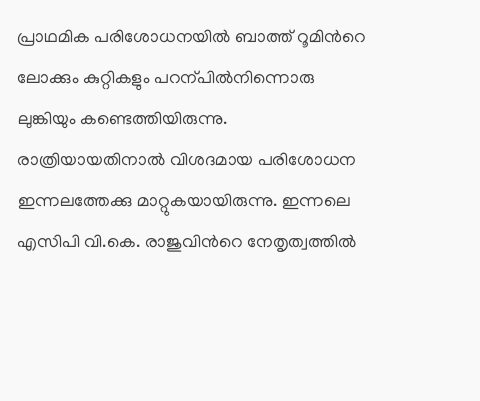പ്രാഥമിക പരിശോധനയിൽ ബാത്ത് റൂമിന്‍റെ ലോക്കും കുറ്റികളും പറന്പിൽനിന്നൊരു ലുങ്കിയും കണ്ടെത്തിയിരുന്നു. രാത്രിയായതിനാൽ വിശദമായ പരിശോധന ഇന്നലത്തേക്കു മാറ്റുകയായിരുന്നു. ഇന്നലെ എസിപി വി.കെ. രാജുവിന്‍റെ നേതൃത്വത്തിൽ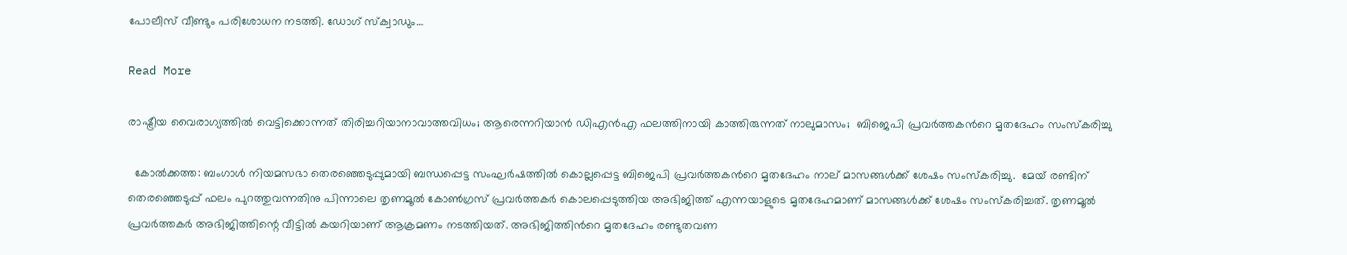പോലീസ് വീണ്ടും പരിശോധന നടത്തി. ഡോഗ് സ്ക്വാഡും…

Read More

രാഷ്ട്രീയ വൈരാഗ്യത്തിൽ വെട്ടിക്കൊന്നത് തിരിച്ചറിയാനാവാത്തവിധം; ആരെന്നറിയാൻ ഡിഎൻഎ ഫലത്തിനായി കാത്തിരുന്നത് നാലുമാസം;  ബിജെപി പ്രവർത്തകന്‍റെ മൃതദേഹം സംസ്കരിച്ചു

  കോൽക്കത്ത: ബംഗാള്‍ നിയമസഭാ തെരഞ്ഞെടുപ്പുമായി ബന്ധപ്പെട്ട സംഘര്‍ഷത്തില്‍ കൊല്ലപ്പെട്ട ബിജെപി പ്രവര്‍ത്തകന്‍റെ മൃതദേഹം നാല് മാസങ്ങള്‍ക്ക് ശേഷം സംസ്‌കരിച്ചു.  മേയ് രണ്ടിന് തെരഞ്ഞെടുപ്പ് ഫലം പുറത്തുവന്നതിനു പിന്നാലെ തൃണമൂല്‍ കോണ്‍ഗ്രസ് പ്രവര്‍ത്തകര്‍ കൊലപ്പെടുത്തിയ അഭിജിത്ത് എന്നയാളുടെ മൃതദേഹമാണ് മാസങ്ങള്‍ക്ക് ശേഷം സംസ്‌കരിച്ചത്. തൃണമൂല്‍ പ്രവര്‍ത്തകര്‍ അഭിജിത്തിന്റെ വീട്ടില്‍ കയറിയാണ് ആക്രമണം നടത്തിയത്. അഭിജിത്തിന്‍റെ മൃതദേഹം രണ്ടുതവണ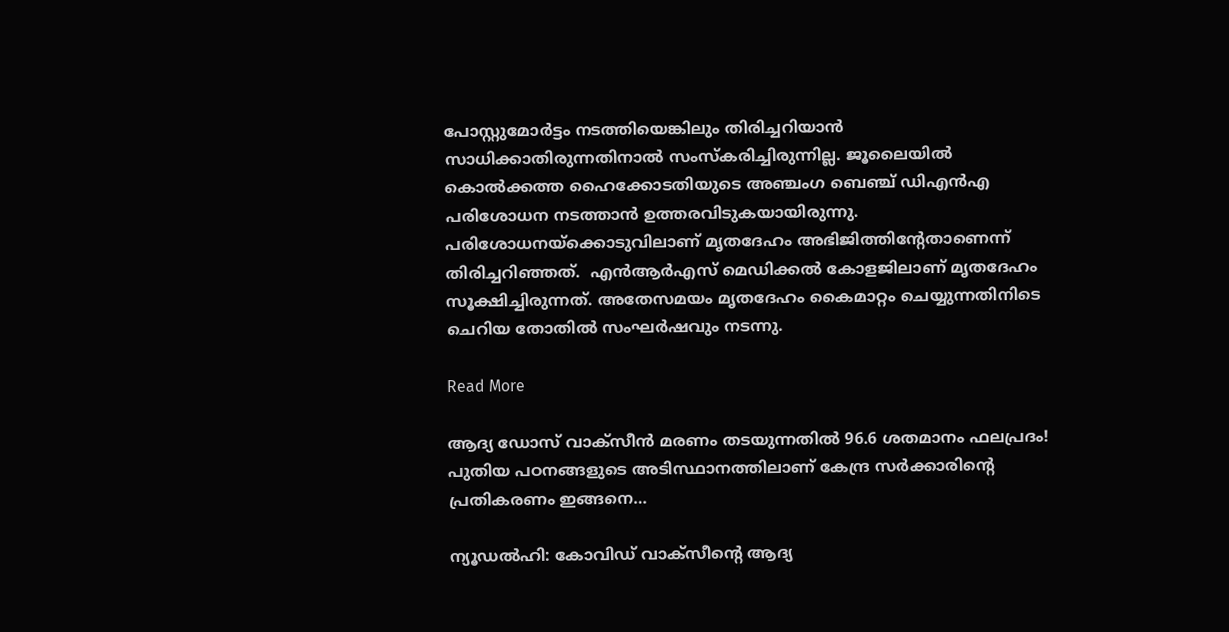പോസ്റ്റുമോര്‍ട്ടം നടത്തിയെങ്കിലും തിരിച്ചറിയാന്‍ സാധിക്കാതിരുന്നതിനാല്‍ സംസ്‌കരിച്ചിരുന്നില്ല. ജൂലൈയില്‍ കൊല്‍ക്കത്ത ഹൈക്കോടതിയുടെ അഞ്ചംഗ ബെഞ്ച് ഡിഎന്‍എ പരിശോധന നടത്താന്‍ ഉത്തരവിടുകയായിരുന്നു. പരിശോധനയ്‌ക്കൊടുവിലാണ് മൃതദേഹം അഭിജിത്തിന്‍റേതാണെന്ന് തിരിച്ചറിഞ്ഞത്.  എന്‍ആര്‍എസ് മെഡിക്കല്‍ കോളജിലാണ് മൃതദേഹം സൂക്ഷിച്ചിരുന്നത്. അതേസമയം മൃതദേഹം കൈമാറ്റം ചെയ്യുന്നതിനിടെ ചെറിയ തോതില്‍ സംഘര്‍ഷവും നടന്നു.

Read More

ആദ്യ ഡോസ് വാക്സീൻ മരണം തടയുന്നതിൽ 96.6 ശതമാനം ഫലപ്രദം! പുതിയ പഠനങ്ങളുടെ അടിസ്ഥാനത്തിലാണ് കേന്ദ്ര സർക്കാരിന്‍റെ പ്രതികരണം ഇങ്ങനെ…

ന്യൂഡൽഹി: കോവിഡ് വാക്സീന്‍റെ ആദ്യ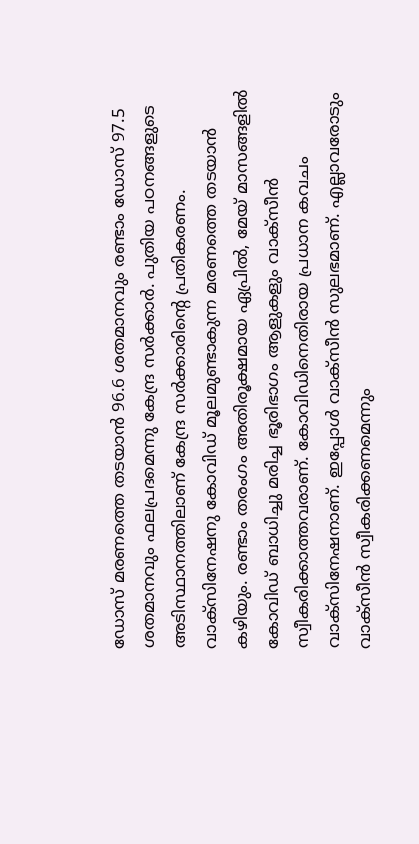ഡോസ് മരണത്തെ തടയാൻ 96.6 ശതമാനവും രണ്ടാം ഡോസ് 97.5 ശതമാനവും ഫലപ്രദമെന്നു കേന്ദ്ര സർക്കാർ. പുതിയ പഠനങ്ങളുടെ അടിസ്ഥാനത്തിലാണ് കേന്ദ്ര സർക്കാരിന്‍റെ പ്രതികരണം. വാക്സിനേഷനു കോവിഡ് മൂലമുണ്ടാകുന്ന മരണത്തെ തടയാൻ കഴിയും. രണ്ടാം തരംഗം അതിരൂക്ഷമായ ഏപ്രിൽ, മേയ് മാസങ്ങളിൽ കോവിഡ് ബാധിച്ചു മരിച്ച ഭൂരിഭാഗം ആളുകളും വാക്സീൻ സ്വീകരിക്കാത്തവരാണ്. കോവിഡിനെതിരായ പ്രധാന കവചം വാക്സിനേഷനാണ്. ഇപ്പോൾ വാക്സീൻ സുലഭമാണ്. എല്ലാവരോടും വാക്സീൻ സ്വീകരിക്കണമെന്നും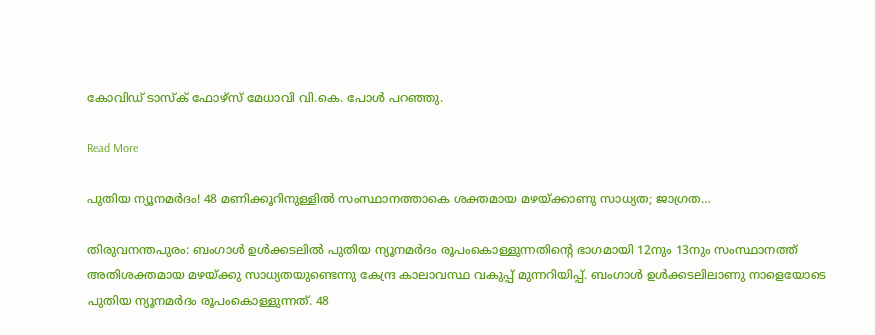കോവിഡ് ടാസ്ക് ഫോഴ്സ് മേധാവി വി.കെ. പോൾ പറഞ്ഞു.

Read More

പുതിയ ന്യൂനമർദം! 48 മണിക്കൂറിനുള്ളിൽ സംസ്ഥാനത്താകെ ശക്തമായ മഴയ്ക്കാണു സാധ്യത; ജാഗ്രത…

തിരുവനന്തപുരം: ബംഗാൾ ഉൾക്കടലിൽ പുതിയ ന്യൂനമർദം രൂപംകൊള്ളുന്നതിന്‍റെ ഭാഗമായി 12നും 13നും സംസ്ഥാനത്ത് അതിശക്തമായ മഴയ്ക്കു സാധ്യതയുണ്ടെന്നു കേന്ദ്ര കാലാവസ്ഥ വകുപ്പ് മുന്നറിയിപ്പ്. ബംഗാൾ ഉൾക്കടലിലാണു നാളെയോടെ പുതിയ ന്യൂനമർദം രൂപംകൊള്ളുന്നത്. 48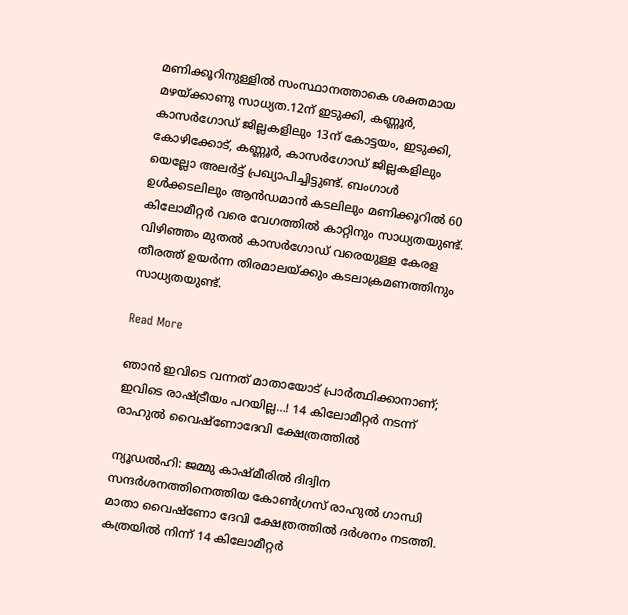മണിക്കൂറിനുള്ളിൽ സംസ്ഥാനത്താകെ ശക്തമായ മഴയ്ക്കാണു സാധ്യത.12ന് ഇടുക്കി, കണ്ണൂർ, കാസർഗോഡ് ജില്ലകളിലും 13ന് കോട്ടയം, ഇടുക്കി, കോഴിക്കോട്, കണ്ണൂർ, കാസർഗോഡ് ജില്ലകളിലും യെല്ലോ അലർട്ട് പ്രഖ്യാപിച്ചിട്ടുണ്ട്. ബംഗാൾ ഉൾക്കടലിലും ആൻഡമാൻ കടലിലും മണിക്കൂറിൽ 60 കിലോമീറ്റർ വരെ വേഗത്തിൽ കാറ്റിനും സാധ്യതയുണ്ട്. വിഴിഞ്ഞം മുതൽ കാസർഗോഡ് വരെയുള്ള കേരള തീരത്ത് ഉയർന്ന തിരമാലയ്ക്കും കടലാക്രമണത്തിനും സാധ്യതയുണ്ട്.

Read More

ഞാൻ ഇവിടെ വന്നത് മാതായോട് പ്രാർത്ഥിക്കാനാണ്; ഇവിടെ രാഷ്ട്രീയം പറയില്ല…! 14 കിലോമീറ്റർ നടന്ന് രാഹുൽ വൈഷ്ണോദേവി ക്ഷേത്രത്തിൽ

ന്യൂഡൽഹി: ജമ്മു കാഷ്മീരിൽ ദിദ്വിന സന്ദർശനത്തിനെത്തിയ കോൺഗ്രസ് രാഹുൽ ഗാന്ധി മാതാ വൈഷ്ണോ ദേവി ക്ഷേത്രത്തിൽ ദർശനം നടത്തി. കത്രയിൽ നിന്ന് 14 കിലോമീറ്റർ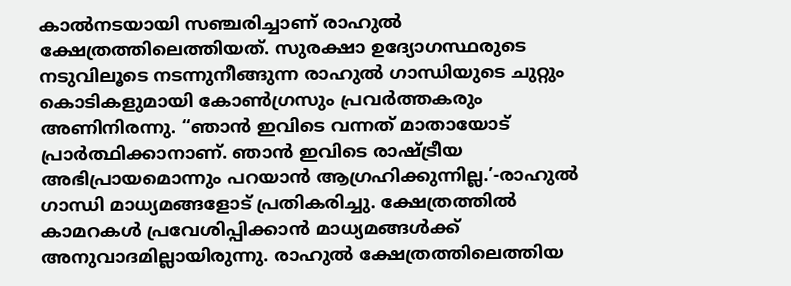കാൽനടയായി സഞ്ചരിച്ചാണ് രാഹുൽ ക്ഷേത്രത്തിലെത്തിയത്. സുരക്ഷാ ഉദ്യോഗസ്ഥരുടെ നടുവിലൂടെ നടന്നുനീങ്ങുന്ന രാഹുൽ ഗാന്ധിയുടെ ചുറ്റും കൊടികളുമായി കോൺഗ്രസും പ്രവർത്തകരും അണിനിരന്നു. “ഞാൻ ഇവിടെ വന്നത് മാതായോട് പ്രാർത്ഥിക്കാനാണ്. ഞാൻ ഇവിടെ രാഷ്ട്രീയ അഭിപ്രായമൊന്നും പറയാൻ ആഗ്രഹിക്കുന്നില്ല.’-രാഹുൽ ഗാന്ധി മാധ്യമങ്ങളോട് പ്രതികരിച്ചു. ക്ഷേത്രത്തിൽ കാമറകൾ പ്രവേശിപ്പിക്കാൻ മാധ്യമങ്ങൾക്ക് അനുവാദമില്ലായിരുന്നു. രാഹുൽ ക്ഷേത്രത്തിലെത്തിയ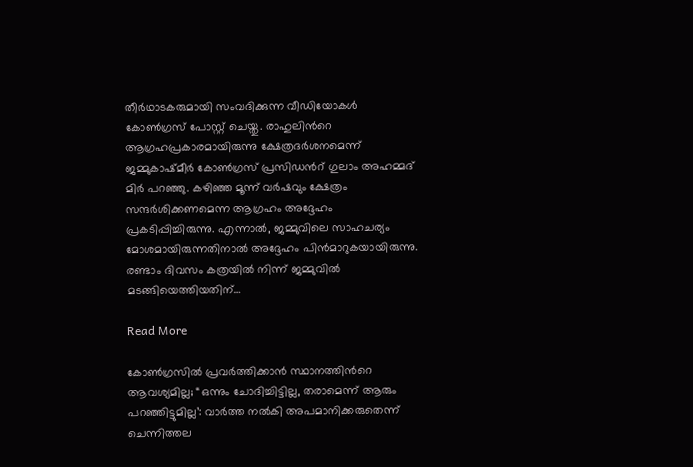തീർഥാടകരുമായി സംവദിക്കുന്ന വീഡിയോകൾ കോൺഗ്രസ് പോസ്റ്റ് ചെയ്തു. രാഹുലിന്‍റെ ആഗ്രഹപ്രകാരമായിരുന്നു ക്ഷേത്രദർശനമെന്ന് ജമ്മുകാഷ്മീർ കോൺഗ്രസ് പ്രസിഡന്‍റ് ഗുലാം അഹമ്മദ് മിർ പറഞ്ഞു. കഴിഞ്ഞ മൂന്ന് വർഷവും ക്ഷേത്രം സന്ദർശിക്കണമെന്ന ആഗ്രഹം അദ്ദേഹം പ്രകടിപ്പിച്ചിരുന്നു. എന്നാൽ, ജമ്മുവിലെ സാഹചര്യം മോശമായിരുന്നതിനാൽ അദ്ദേഹം പിൻമാറുകയായിരുന്നു. രണ്ടാം ദിവസം കത്രയിൽ നിന്ന് ജമ്മുവിൽ മടങ്ങിയെത്തിയതിന്…

Read More

കോണ്‍ഗ്രസില്‍ പ്രവര്‍ത്തിക്കാന്‍ സ്ഥാനത്തിന്‍റെ ആവശ്യമില്ല; “ഒന്നും ചോദിച്ചിട്ടില്ല, തരാമെന്ന് ആരും പറഞ്ഞിട്ടുമില്ല’: വാർത്ത നൽകി അപമാനിക്കരുതെന്ന് ചെന്നിത്തല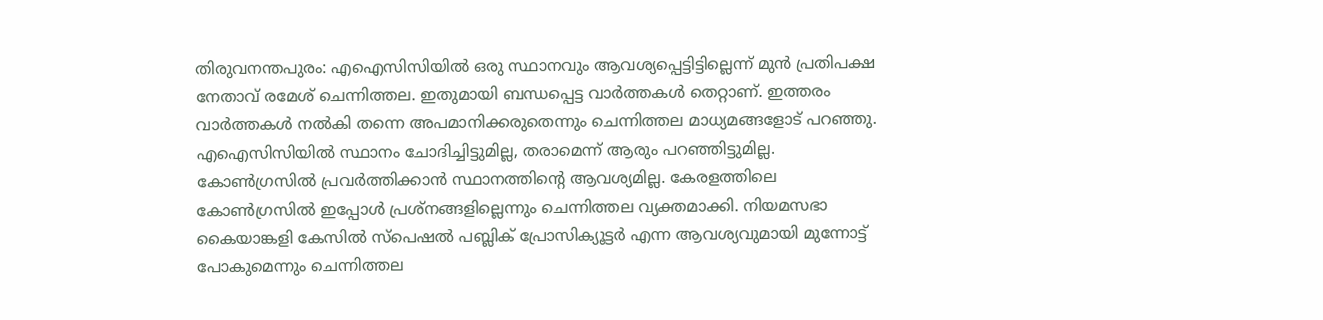തിരുവനന്തപുരം: എഐസിസിയിൽ ഒരു സ്ഥാനവും ആവശ്യപ്പെട്ടിട്ടില്ലെന്ന് മുൻ പ്രതിപക്ഷ നേതാവ് രമേശ് ചെന്നിത്തല. ഇതുമായി ബന്ധപ്പെട്ട വാർത്തകൾ തെറ്റാണ്. ഇത്തരം വാർത്തകൾ നൽകി തന്നെ അപമാനിക്കരുതെന്നും ചെന്നിത്തല മാധ്യമങ്ങളോട് പറഞ്ഞു. എഐസിസിയിൽ സ്ഥാനം ചോദിച്ചിട്ടുമില്ല, തരാമെന്ന് ആരും പറഞ്ഞിട്ടുമില്ല. കോണ്‍ഗ്രസില്‍ പ്രവര്‍ത്തിക്കാന്‍ സ്ഥാനത്തിന്‍റെ ആവശ്യമില്ല. കേരളത്തിലെ കോണ്‍ഗ്രസില്‍ ഇപ്പോള്‍ പ്രശ്നങ്ങളില്ലെന്നും ചെന്നിത്തല വ്യക്തമാക്കി. നിയമസഭാ കൈയാങ്കളി കേസില്‍ സ്പെഷൽ പബ്ലിക് പ്രോസിക്യൂട്ടര്‍ എന്ന ആവശ്യവുമായി മുന്നോട്ട് പോകുമെന്നും ചെന്നിത്തല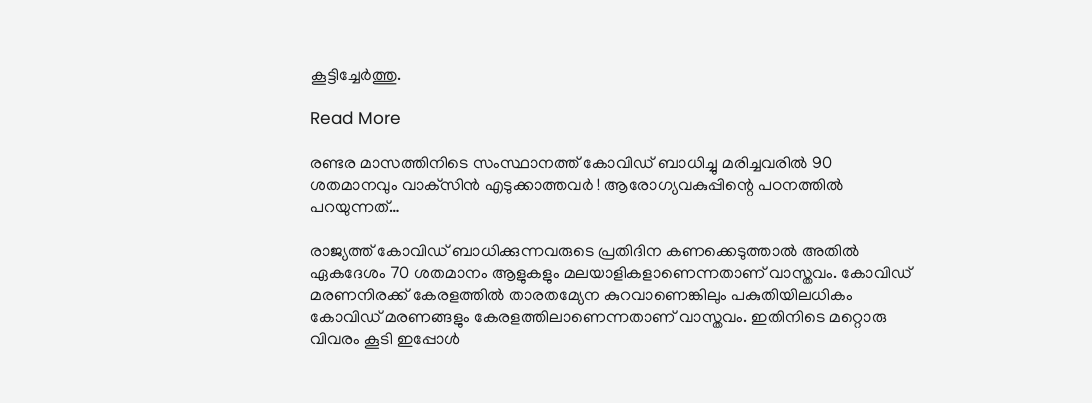കൂട്ടിച്ചേർത്തു.

Read More

രണ്ടര മാസത്തിനിടെ സംസ്ഥാനത്ത് കോവിഡ് ബാധിച്ചു മരിച്ചവരില്‍ 90 ശതമാനവും വാക്‌സിന്‍ എടുക്കാത്തവര്‍ ! ആരോഗ്യവകുപ്പിന്റെ പഠനത്തില്‍ പറയുന്നത്…

രാജ്യത്ത് കോവിഡ് ബാധിക്കുന്നവരുടെ പ്രതിദിന കണക്കെടുത്താല്‍ അതില്‍ ഏകദേശം 70 ശതമാനം ആളുകളും മലയാളികളാണെന്നതാണ് വാസ്തവം. കോവിഡ് മരണനിരക്ക് കേരളത്തില്‍ താരതമ്യേന കുറവാണെങ്കിലും പകുതിയിലധികം കോവിഡ് മരണങ്ങളും കേരളത്തിലാണെന്നതാണ് വാസ്തവം. ഇതിനിടെ മറ്റൊരു വിവരം കൂടി ഇപ്പോള്‍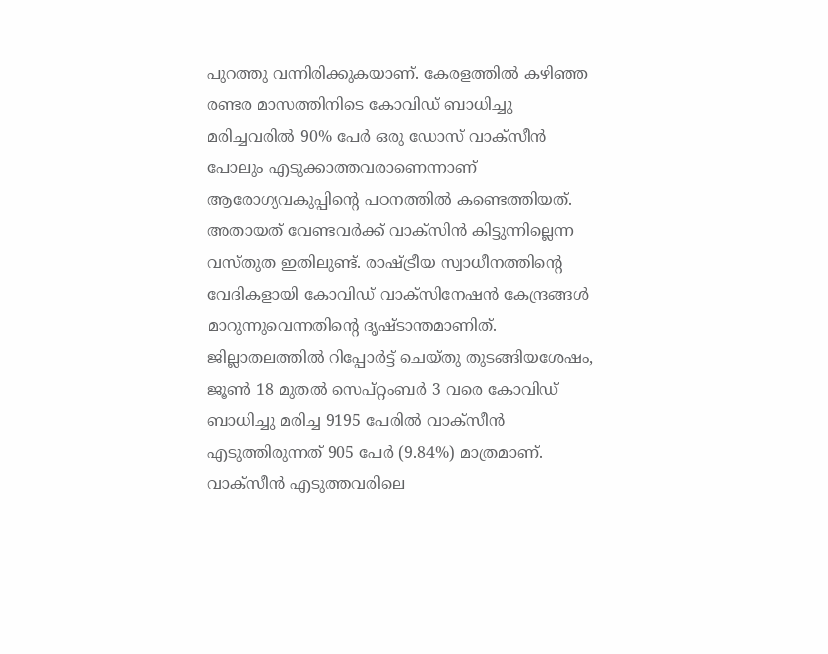പുറത്തു വന്നിരിക്കുകയാണ്. കേരളത്തില്‍ കഴിഞ്ഞ രണ്ടര മാസത്തിനിടെ കോവിഡ് ബാധിച്ചു മരിച്ചവരില്‍ 90% പേര്‍ ഒരു ഡോസ് വാക്സീന്‍ പോലും എടുക്കാത്തവരാണെന്നാണ് ആരോഗ്യവകുപ്പിന്റെ പഠനത്തില്‍ കണ്ടെത്തിയത്. അതായത് വേണ്ടവര്‍ക്ക് വാക്സിന്‍ കിട്ടുന്നില്ലെന്ന വസ്തുത ഇതിലുണ്ട്. രാഷ്ട്രീയ സ്വാധീനത്തിന്റെ വേദികളായി കോവിഡ് വാക്സിനേഷന്‍ കേന്ദ്രങ്ങള്‍ മാറുന്നുവെന്നതിന്റെ ദൃഷ്ടാന്തമാണിത്. ജില്ലാതലത്തില്‍ റിപ്പോര്‍ട്ട് ചെയ്തു തുടങ്ങിയശേഷം, ജൂണ്‍ 18 മുതല്‍ സെപ്റ്റംബര്‍ 3 വരെ കോവിഡ് ബാധിച്ചു മരിച്ച 9195 പേരില്‍ വാക്സീന്‍ എടുത്തിരുന്നത് 905 പേര്‍ (9.84%) മാത്രമാണ്. വാക്സീന്‍ എടുത്തവരിലെ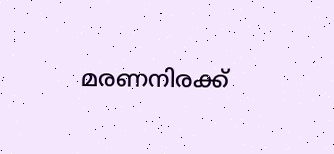മരണനിരക്ക്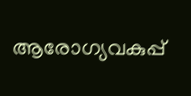ആരോഗ്യവകുപ്പ്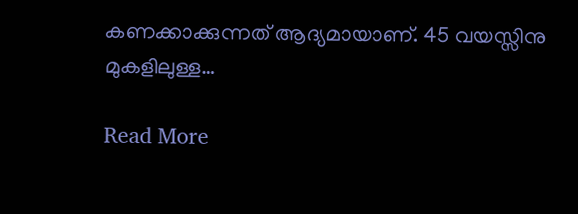കണക്കാക്കുന്നത് ആദ്യമായാണ്. 45 വയസ്സിനു മുകളിലുള്ള…

Read More